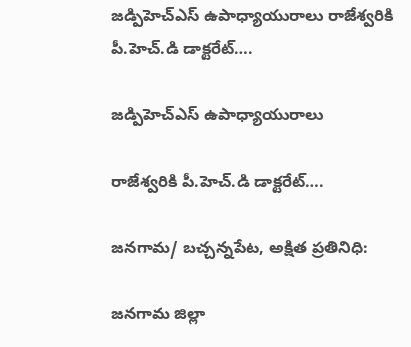జడ్పిహెచ్ఎస్ ఉపాధ్యాయురాలు రాజేశ్వరికి పీ.హెచ్.డి డాక్టరేట్….

జడ్పిహెచ్ఎస్ ఉపాధ్యాయురాలు

రాజేశ్వరికి పీ.హెచ్.డి డాక్టరేట్….

జనగామ/ బచ్చన్నపేట, అక్షిత ప్రతినిధి:

జనగామ జిల్లా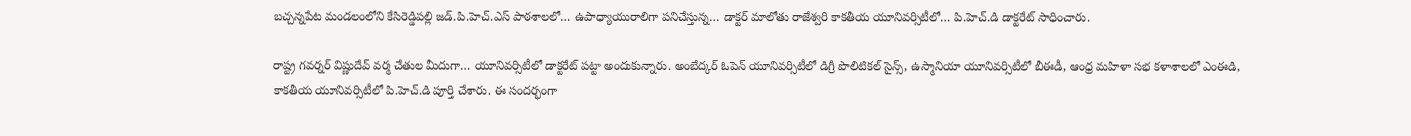బచ్చన్నపేట మండలంలోని కేసిరెడ్డిపల్లి జడ్.పి.హెచ్.ఎస్ పాఠశాలలో… ఉపాధ్యాయురాలిగా పనిచేస్తున్న… డాక్టర్ మాలోతు రాజేశ్వరి కాకతీయ యూనివర్సిటీలో… పి.హెచ్.డి డాక్టరేట్ సాధించారు.

రాష్ట్ర గవర్నర్ విష్ణుదేవ్ వర్మ చేతుల మీదుగా… యూనివర్సిటీలో డాక్టరేట్ పట్టా అందుకున్నారు. అంబేద్కర్ ఓపెన్ యూనివర్సిటీలో డిగ్రీ పొలిటికల్ సైన్స్, ఉస్మానియా యూనివర్సిటీలో బీఈడీ, ఆంధ్ర మహిళా సభ కళాశాలలో ఎంఈడి, కాకతీయ యూనివర్సిటీలో పి.హెచ్.డి పూర్తి చేశారు. ఈ సందర్భంగా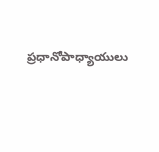ప్రధానోపాధ్యాయులు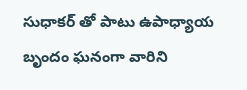సుధాకర్ తో పాటు ఉపాధ్యాయ బృందం ఘనంగా వారిని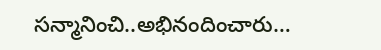సన్మానించి..అభినందించారు…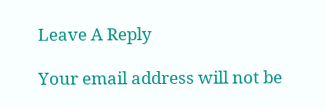Leave A Reply

Your email address will not be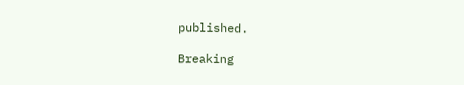published.

Breaking